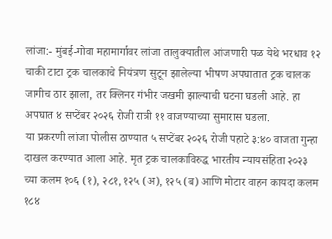लांजा:- मुंबई-गोवा महामार्गावर लांजा तालुक्यातील आंजणारी पळ येथे भरधाव १२ चाकी टाटा ट्रक चालकाचे नियंत्रण सुटून झालेल्या भीषण अपघातात ट्रक चालक जागीच ठार झाला, तर क्लिनर गंभीर जखमी झाल्याची घटना घडली आहे. हा अपघात ४ सप्टेंबर २०२६ रोजी रात्री ११ वाजण्याच्या सुमारास घडला.
या प्रकरणी लांजा पोलीस ठाण्यात ५ सप्टेंबर २०२६ रोजी पहाटे ३:४० वाजता गुन्हा दाखल करण्यात आला आहे. मृत ट्रक चालकाविरुद्ध भारतीय न्यायसंहिता २०२३ च्या कलम १०६ (१), २८१, १२५ (अ), १२५ (ब) आणि मोटार वाहन कायदा कलम १८४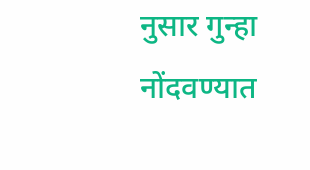नुसार गुन्हा नोंदवण्यात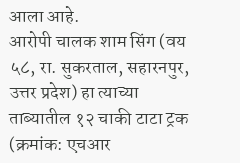आला आहे.
आरोपी चालक शाम सिंग (वय ५८, रा. सुकरताल, सहारनपुर, उत्तर प्रदेश) हा त्याच्या ताब्यातील १२ चाकी टाटा ट्रक (क्रमांक: एचआर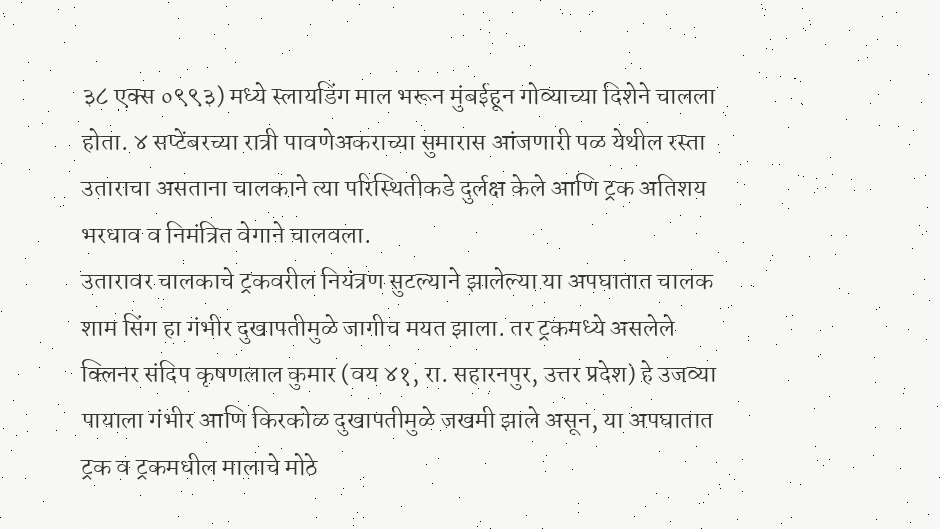३८ एक्स ०९९३) मध्ये स्लायडिंग माल भरून मुंबईहून गोव्याच्या दिशेने चालला होता. ४ सप्टेंबरच्या रात्री पावणेअकराच्या सुमारास आंजणारी पळ येथील रस्ता उताराचा असताना चालकाने त्या परिस्थितीकडे दुर्लक्ष केले आणि ट्रक अतिशय भरधाव व निमंत्रित वेगाने चालवला.
उतारावर चालकाचे ट्रकवरील नियंत्रण सुटल्याने झालेल्या या अपघातात चालक शाम सिंग हा गंभीर दुखापतीमुळे जागीच मयत झाला. तर ट्रकमध्ये असलेले क्लिनर संदिप कृषणलाल कुमार (वय ४१, रा. सहारनपुर, उत्तर प्रदेश) हे उजव्या पायाला गंभीर आणि किरकोळ दुखापतीमुळे जखमी झाले असून, या अपघातात ट्रक व ट्रकमधील मालाचे मोठे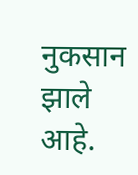नुकसान झाले आहे.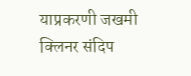याप्रकरणी जखमी क्लिनर संदिप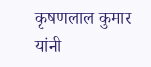कृषणलाल कुमार यांनी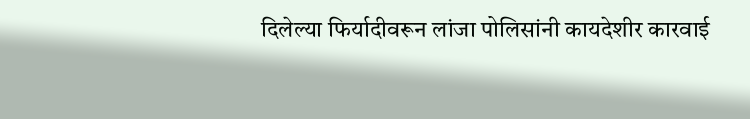दिलेल्या फिर्यादीवरून लांजा पोलिसांनी कायदेशीर कारवाई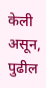केली असून, पुढील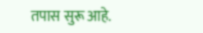तपास सुरू आहे.